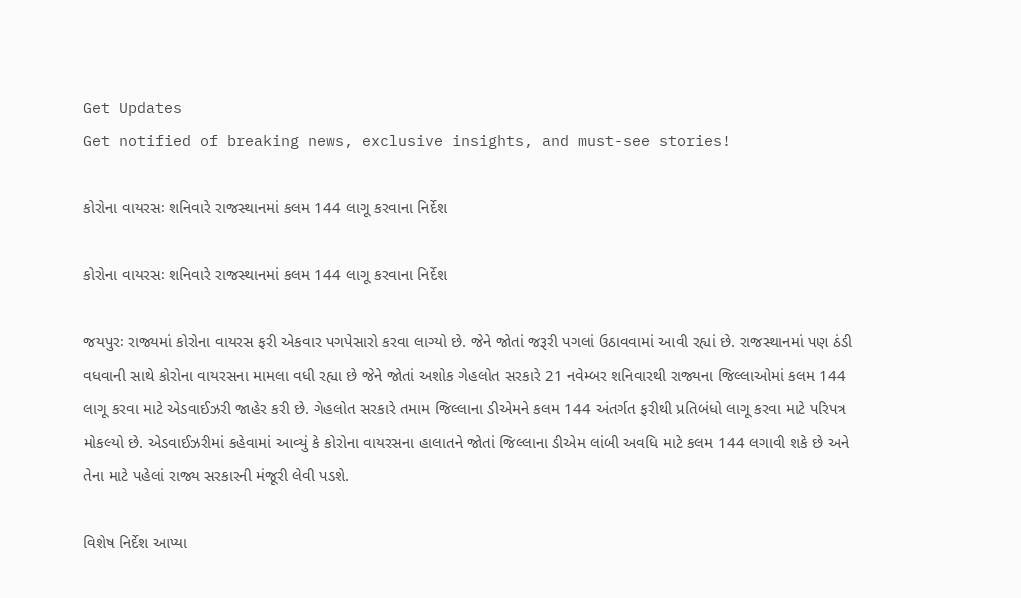Get Updates
Get notified of breaking news, exclusive insights, and must-see stories!

કોરોના વાયરસઃ શનિવારે રાજસ્થાનમાં કલમ 144 લાગૂ કરવાના નિર્દેશ

કોરોના વાયરસઃ શનિવારે રાજસ્થાનમાં કલમ 144 લાગૂ કરવાના નિર્દેશ

જયપુરઃ રાજ્યમાં કોરોના વાયરસ ફરી એકવાર પગપેસારો કરવા લાગ્યો છે. જેને જોતાં જરૂરી પગલાં ઉઠાવવામાં આવી રહ્યાં છે. રાજસ્થાનમાં પણ ઠંડી વધવાની સાથે કોરોના વાયરસના મામલા વધી રહ્યા છે જેને જોતાં અશોક ગેહલોત સરકારે 21 નવેમ્બર શનિવારથી રાજ્યના જિલ્લાઓમાં કલમ 144 લાગૂ કરવા માટે એડવાઈઝરી જાહેર કરી છે. ગેહલોત સરકારે તમામ જિલ્લાના ડીએમને કલમ 144 અંતર્ગત ફરીથી પ્રતિબંધો લાગૂ કરવા માટે પરિપત્ર મોકલ્યો છે. એડવાઈઝરીમાં કહેવામાં આવ્યું કે કોરોના વાયરસના હાલાતને જોતાં જિલ્લાના ડીએમ લાંબી અવધિ માટે કલમ 144 લગાવી શકે છે અને તેના માટે પહેલાં રાજ્ય સરકારની મંજૂરી લેવી પડશે.

વિશેષ નિર્દેશ આપ્યા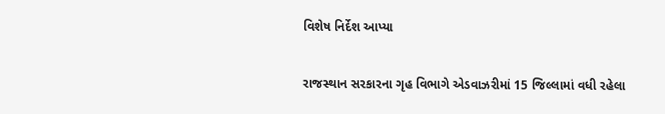વિશેષ નિર્દેશ આપ્યા

રાજસ્થાન સરકારના ગૃહ વિભાગે એડવાઝરીમાં 15 જિલ્લામાં વધી રહેલા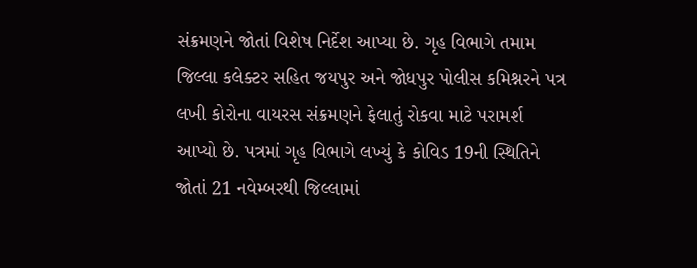સંક્રમણને જોતાં વિશેષ નિર્દેશ આપ્યા છે. ગૃહ વિભાગે તમામ જિલ્લા કલેક્ટર સહિત જયપુર અને જોધપુર પોલીસ કમિશ્નરને પત્ર લખી કોરોના વાયરસ સંક્રમણને ફેલાતું રોકવા માટે પરામર્શ આપ્યો છે. પત્રમાં ગૃહ વિભાગે લખ્યું કે કોવિડ 19ની સ્થિતિને જોતાં 21 નવેમ્બરથી જિલ્લામાં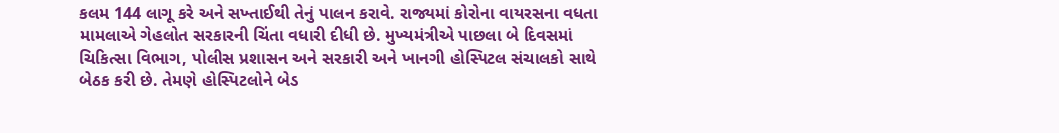કલમ 144 લાગૂ કરે અને સખ્તાઈથી તેનું પાલન કરાવે. રાજ્યમાં કોરોના વાયરસના વધતા મામલાએ ગેહલોત સરકારની ચિંતા વધારી દીધી છે. મુખ્યમંત્રીએ પાછલા બે દિવસમાં ચિકિત્સા વિભાગ, પોલીસ પ્રશાસન અને સરકારી અને ખાનગી હોસ્પિટલ સંચાલકો સાથે બેઠક કરી છે. તેમણે હોસ્પિટલોને બેડ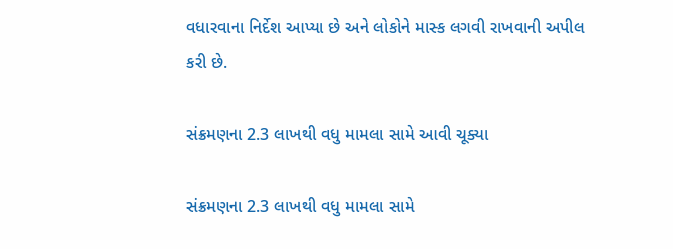વધારવાના નિર્દેશ આપ્યા છે અને લોકોને માસ્ક લગવી રાખવાની અપીલ કરી છે.

સંક્રમણના 2.3 લાખથી વધુ મામલા સામે આવી ચૂક્યા

સંક્રમણના 2.3 લાખથી વધુ મામલા સામે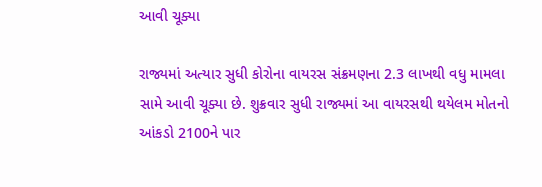આવી ચૂક્યા

રાજ્યમાં અત્યાર સુધી કોરોના વાયરસ સંક્રમણના 2.3 લાખથી વધુ મામલા સામે આવી ચૂક્યા છે. શુક્રવાર સુધી રાજ્યમાં આ વાયરસથી થયેલમ મોતનો આંકડો 2100ને પાર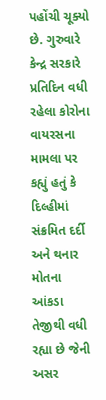પહોંચી ચૂક્યો છે. ગુરુવારે કેન્દ્ર સરકારે પ્રતિદિન વધી રહેલા કોરોના વાયરસના મામલા પર કહ્યું હતું કે દિલ્હીમાં સંક્રમિત દર્દી અને થનાર મોતના આંકડા તેજીથી વધી રહ્યા છે જેની અસર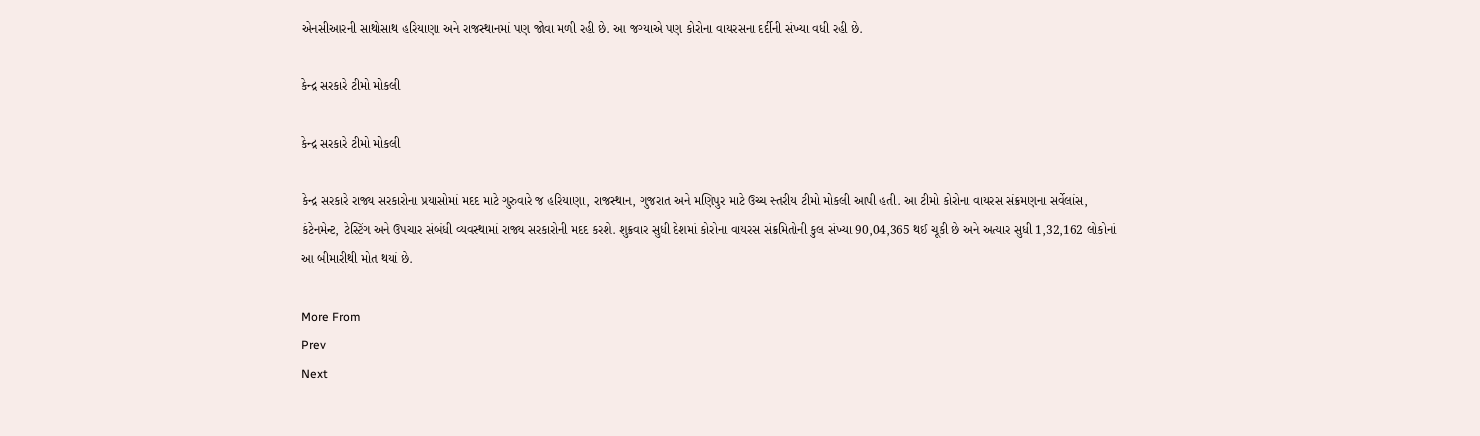એનસીઆરની સાથોસાથ હરિયાણા અને રાજસ્થાનમાં પણ જોવા મળી રહી છે. આ જગ્યાએ પણ કોરોના વાયરસના દર્દીની સંખ્યા વધી રહી છે.

કેન્દ્ર સરકારે ટીમો મોકલી

કેન્દ્ર સરકારે ટીમો મોકલી

કેન્દ્ર સરકારે રાજ્ય સરકારોના પ્રયાસોમાં મદદ માટે ગુરુવારે જ હરિયાણા, રાજસ્થાન, ગુજરાત અને મણિપુર માટે ઉચ્ચ સ્તરીય ટીમો મોકલી આપી હતી. આ ટીમો કોરોના વાયરસ સંક્રમણના સર્વેલાંસ, કંટેનમેન્ટ, ટેસ્ટિંગ અને ઉપચાર સંબંધી વ્યવસ્થામાં રાજ્ય સરકારોની મદદ કરશે. શુક્રવાર સુધી દેશમાં કોરોના વાયરસ સંક્રમિતોની કુલ સંખ્યા 90,04,365 થઈ ચૂકી છે અને અત્યાર સુધી 1,32,162 લોકોનાં આ બીમારીથી મોત થયાં છે.

More From
Prev
Next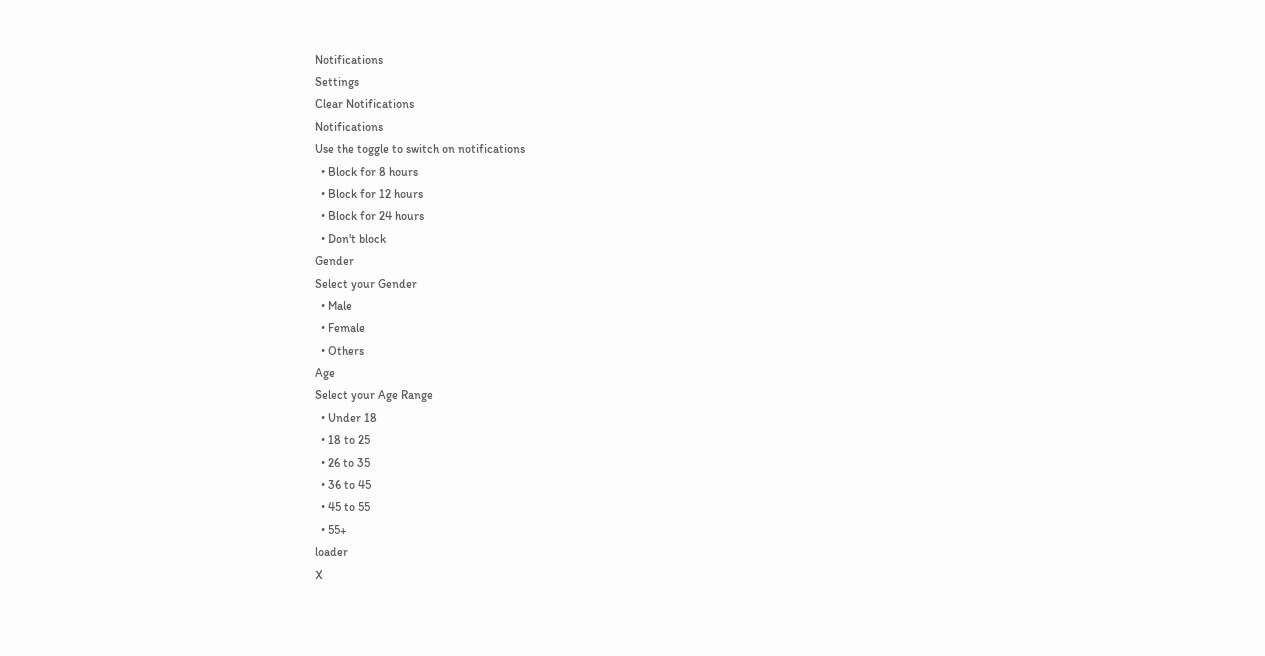Notifications
Settings
Clear Notifications
Notifications
Use the toggle to switch on notifications
  • Block for 8 hours
  • Block for 12 hours
  • Block for 24 hours
  • Don't block
Gender
Select your Gender
  • Male
  • Female
  • Others
Age
Select your Age Range
  • Under 18
  • 18 to 25
  • 26 to 35
  • 36 to 45
  • 45 to 55
  • 55+
loader
X